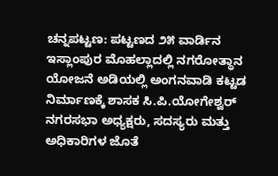ಚನ್ನಪಟ್ಟಣ: ಪಟ್ಟಣದ ೨೫ ವಾರ್ಡಿನ ಇಸ್ಲಾಂಪುರ ಮೊಹಲ್ಲಾದಲ್ಲಿ ನಗರೋತ್ಥಾನ ಯೋಜನೆ ಅಡಿಯಲ್ಲಿ ಅಂಗನವಾಡಿ ಕಟ್ಟಡ ನಿರ್ಮಾಣಕ್ಕೆ ಶಾಸಕ ಸಿ.ಪಿ.ಯೋಗೇಶ್ವರ್ ನಗರಸಭಾ ಅಧ್ಯಕ್ಷರು, ಸದಸ್ಯರು ಮತ್ತು ಅಧಿಕಾರಿಗಳ ಜೊತೆ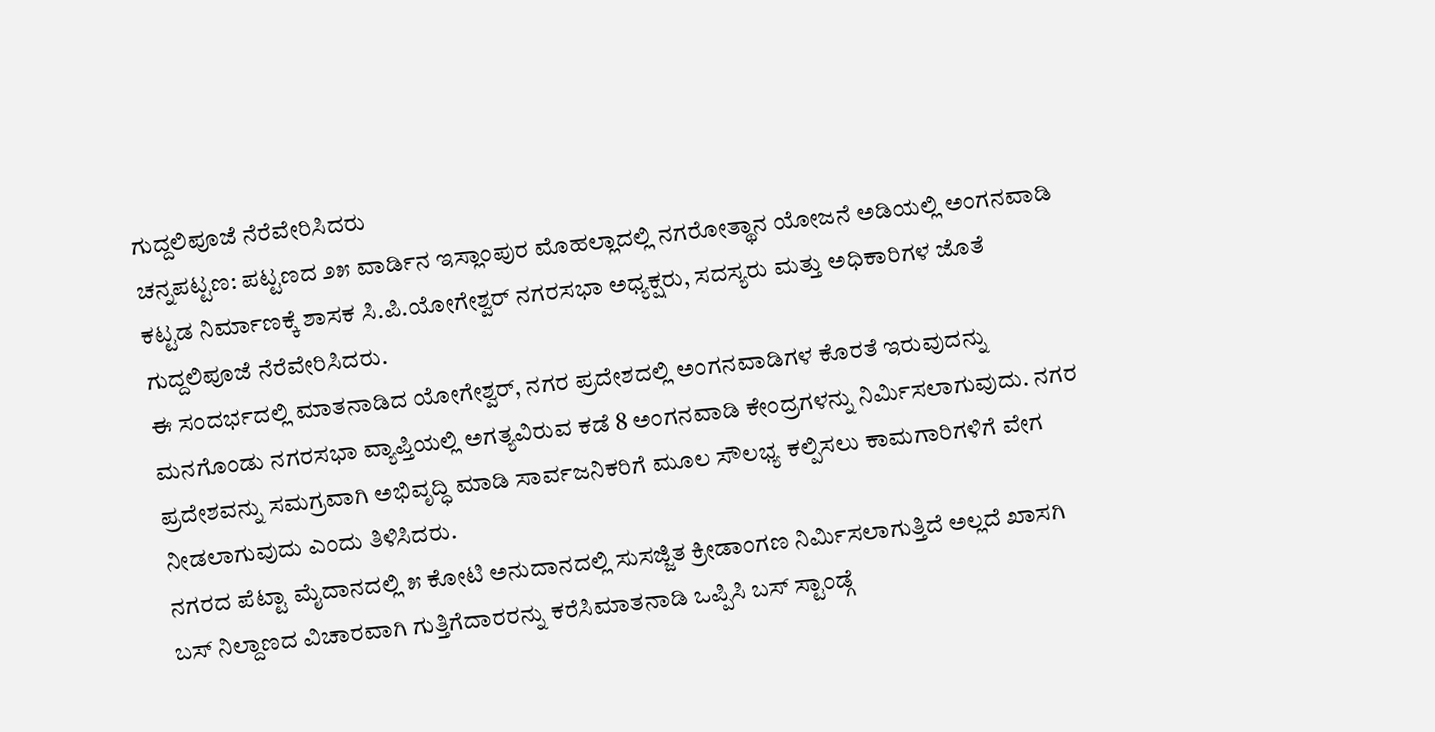ಗುದ್ದಲಿಪೂಜೆ ನೆರೆವೇರಿಸಿದರು
ಚನ್ನಪಟ್ಟಣ: ಪಟ್ಟಣದ ೨೫ ವಾರ್ಡಿನ ಇಸ್ಲಾಂಪುರ ಮೊಹಲ್ಲಾದಲ್ಲಿ ನಗರೋತ್ಥಾನ ಯೋಜನೆ ಅಡಿಯಲ್ಲಿ ಅಂಗನವಾಡಿ ಕಟ್ಟಡ ನಿರ್ಮಾಣಕ್ಕೆ ಶಾಸಕ ಸಿ.ಪಿ.ಯೋಗೇಶ್ವರ್ ನಗರಸಭಾ ಅಧ್ಯಕ್ಷರು, ಸದಸ್ಯರು ಮತ್ತು ಅಧಿಕಾರಿಗಳ ಜೊತೆ ಗುದ್ದಲಿಪೂಜೆ ನೆರೆವೇರಿಸಿದರು.
ಈ ಸಂದರ್ಭದಲ್ಲಿ ಮಾತನಾಡಿದ ಯೋಗೇಶ್ವರ್, ನಗರ ಪ್ರದೇಶದಲ್ಲಿ ಅಂಗನವಾಡಿಗಳ ಕೊರತೆ ಇರುವುದನ್ನು ಮನಗೊಂಡು ನಗರಸಭಾ ವ್ಯಾಪ್ತಿಯಲ್ಲಿ ಅಗತ್ಯವಿರುವ ಕಡೆ 8 ಅಂಗನವಾಡಿ ಕೇಂದ್ರಗಳನ್ನು ನಿರ್ಮಿಸಲಾಗುವುದು. ನಗರ ಪ್ರದೇಶವನ್ನು ಸಮಗ್ರವಾಗಿ ಅಭಿವೃದ್ಧಿ ಮಾಡಿ ಸಾರ್ವಜನಿಕರಿಗೆ ಮೂಲ ಸೌಲಭ್ಯ ಕಲ್ಪಿಸಲು ಕಾಮಗಾರಿಗಳಿಗೆ ವೇಗ ನೀಡಲಾಗುವುದು ಎಂದು ತಿಳಿಸಿದರು.
ನಗರದ ಪೆಟ್ಟಾ ಮೈದಾನದಲ್ಲಿ ೫ ಕೋಟಿ ಅನುದಾನದಲ್ಲಿ ಸುಸಜ್ಜಿತ ಕ್ರೀಡಾಂಗಣ ನಿರ್ಮಿಸಲಾಗುತ್ತಿದೆ ಅಲ್ಲದೆ ಖಾಸಗಿ ಬಸ್ ನಿಲ್ದಾಣದ ವಿಚಾರವಾಗಿ ಗುತ್ತಿಗೆದಾರರನ್ನು ಕರೆಸಿಮಾತನಾಡಿ ಒಪ್ಪಿಸಿ ಬಸ್ ಸ್ಟಾಂಡ್ಗೆ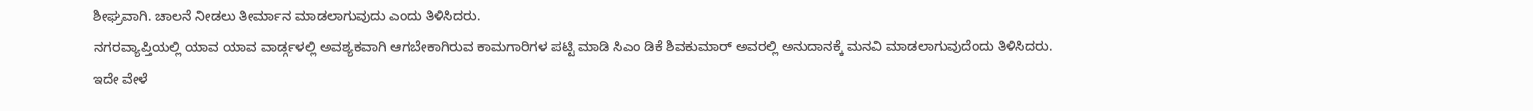ಶೀಘ್ರವಾಗಿ. ಚಾಲನೆ ನೀಡಲು ತೀರ್ಮಾನ ಮಾಡಲಾಗುವುದು ಎಂದು ತಿಳಿಸಿದರು.
ನಗರವ್ಯಾಪ್ತಿಯಲ್ಲಿ ಯಾವ ಯಾವ ವಾರ್ಡ್ಗಳಲ್ಲಿ ಅವಶ್ಯಕವಾಗಿ ಆಗಬೇಕಾಗಿರುವ ಕಾಮಗಾರಿಗಳ ಪಟ್ಟಿ ಮಾಡಿ ಸಿಎಂ ಡಿಕೆ ಶಿವಕುಮಾರ್ ಅವರಲ್ಲಿ ಅನುದಾನಕ್ಕೆ ಮನವಿ ಮಾಡಲಾಗುವುದೆಂದು ತಿಳಿಸಿದರು.
ಇದೇ ವೇಳೆ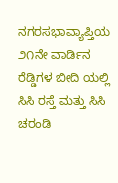ನಗರಸಭಾವ್ಯಾಪ್ತಿಯ ೨೧ನೇ ವಾರ್ಡಿನ ರೆಡ್ಡಿಗಳ ಬೀದಿ ಯಲ್ಲಿ ಸಿಸಿ ರಸ್ತೆ ಮತ್ತು ಸಿಸಿ ಚರಂಡಿ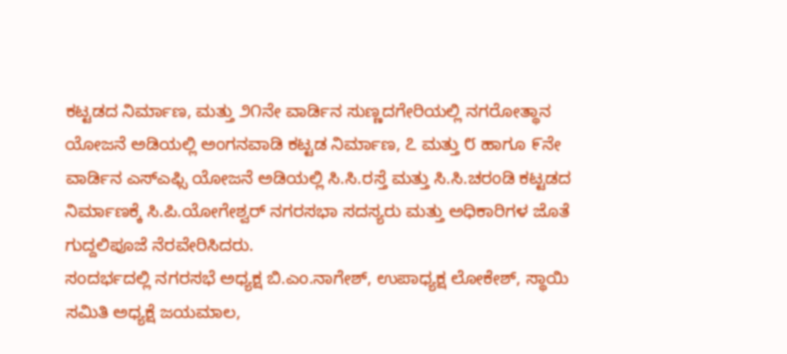ಕಟ್ಟಡದ ನಿರ್ಮಾಣ, ಮತ್ತು ೨೧ನೇ ವಾರ್ಡಿನ ಸುಣ್ಣದಗೇರಿಯಲ್ಲಿ ನಗರೋತ್ಥಾನ ಯೋಜನೆ ಅಡಿಯಲ್ಲಿ ಅಂಗನವಾಡಿ ಕಟ್ಟಡ ನಿರ್ಮಾಣ, ೭ ಮತ್ತು ೮ ಹಾಗೂ ೯ನೇ ವಾರ್ಡಿನ ಎಸ್ಎಫ್ಸಿ ಯೋಜನೆ ಅಡಿಯಲ್ಲಿ ಸಿ.ಸಿ.ರಸ್ತೆ ಮತ್ತು ಸಿ.ಸಿ.ಚರಂಡಿ ಕಟ್ಟಡದ ನಿರ್ಮಾಣಕ್ಕೆ ಸಿ.ಪಿ.ಯೋಗೇಶ್ವರ್ ನಗರಸಭಾ ಸದಸ್ಯರು ಮತ್ತು ಅಧಿಕಾರಿಗಳ ಜೊತೆ ಗುದ್ದಲಿಪೂಜೆ ನೆರವೇರಿಸಿದರು.
ಸಂದರ್ಭದಲ್ಲಿ ನಗರಸಭೆ ಅಧ್ಯಕ್ಷ ಬಿ.ಎಂ.ನಾಗೇಶ್, ಉಪಾಧ್ಯಕ್ಷ ಲೋಕೇಶ್, ಸ್ಥಾಯಿ ಸಮಿತಿ ಅಧ್ಯಕ್ಷೆ ಜಯಮಾಲ,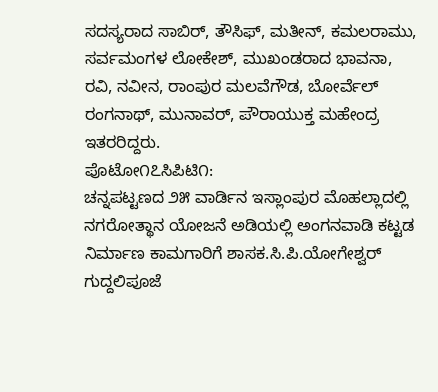ಸದಸ್ಯರಾದ ಸಾಬಿರ್, ತೌಸಿಫ್, ಮತೀನ್, ಕಮಲರಾಮು, ಸರ್ವಮಂಗಳ ಲೋಕೇಶ್, ಮುಖಂಡರಾದ ಭಾವನಾ, ರವಿ, ನವೀನ, ರಾಂಪುರ ಮಲವೆಗೌಡ, ಬೋರ್ವೆಲ್ ರಂಗನಾಥ್, ಮುನಾವರ್, ಪೌರಾಯುಕ್ತ ಮಹೇಂದ್ರ ಇತರರಿದ್ದರು.
ಪೊಟೋ೧೭ಸಿಪಿಟಿ೧:
ಚನ್ನಪಟ್ಟಣದ ೨೫ ವಾರ್ಡಿನ ಇಸ್ಲಾಂಪುರ ಮೊಹಲ್ಲಾದಲ್ಲಿ ನಗರೋತ್ಥಾನ ಯೋಜನೆ ಅಡಿಯಲ್ಲಿ ಅಂಗನವಾಡಿ ಕಟ್ಟಡ ನಿರ್ಮಾಣ ಕಾಮಗಾರಿಗೆ ಶಾಸಕ.ಸಿ.ಪಿ.ಯೋಗೇಶ್ವರ್ ಗುದ್ದಲಿಪೂಜೆ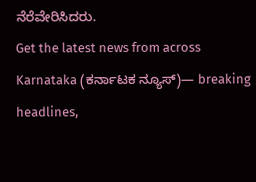ನೆರೆವೇರಿಸಿದರು.
Get the latest news from across Karnataka (ಕರ್ನಾಟಕ ನ್ಯೂಸ್)— breaking headlines,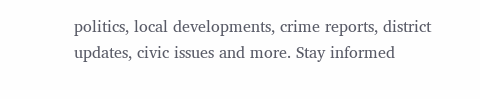politics, local developments, crime reports, district updates, civic issues and more. Stay informed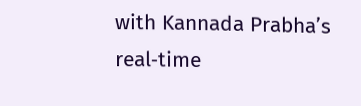with Kannada Prabha’s real‑time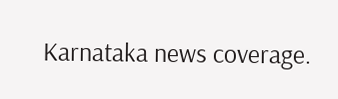Karnataka news coverage.